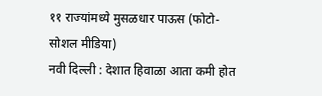११ राज्यांमध्ये मुसळधार पाऊस (फोटो- सोशल मीडिया)
नवी दिल्ली : देशात हिवाळा आता कमी होत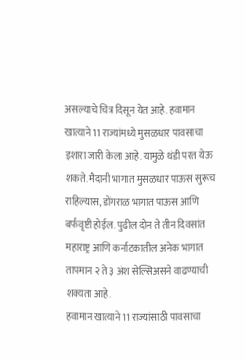असल्याचे चित्र दिसून येत आहे. हवामान खात्याने 11 राज्यांमध्ये मुसळधार पावसाचा इशारा जारी केला आहे. यामुळे थंडी परत येऊ शकते. मैदानी भागात मुसळधार पाऊस सुरूच राहिल्यास, डोंगराळ भागात पाऊस आणि बर्फवृष्टी होईल. पुढील दोन ते तीन दिवसांत महाराष्ट्र आणि कर्नाटकातील अनेक भागात तापमान २ ते ३ अंश सेल्सिअसने वाढण्याची शक्यता आहे.
हवामान खात्याने 11 राज्यांसाठी पावसाचा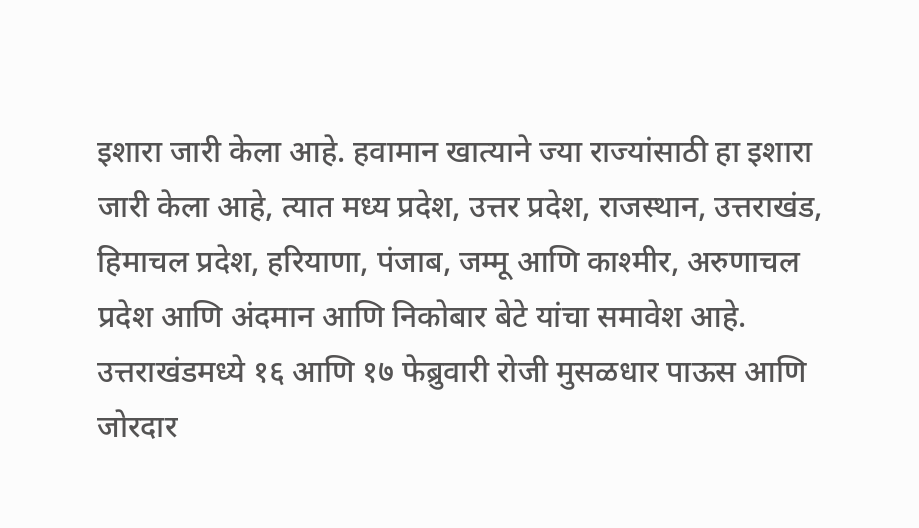इशारा जारी केला आहे. हवामान खात्याने ज्या राज्यांसाठी हा इशारा जारी केला आहे, त्यात मध्य प्रदेश, उत्तर प्रदेश, राजस्थान, उत्तराखंड, हिमाचल प्रदेश, हरियाणा, पंजाब, जम्मू आणि काश्मीर, अरुणाचल प्रदेश आणि अंदमान आणि निकोबार बेटे यांचा समावेश आहे. उत्तराखंडमध्ये १६ आणि १७ फेब्रुवारी रोजी मुसळधार पाऊस आणि जोरदार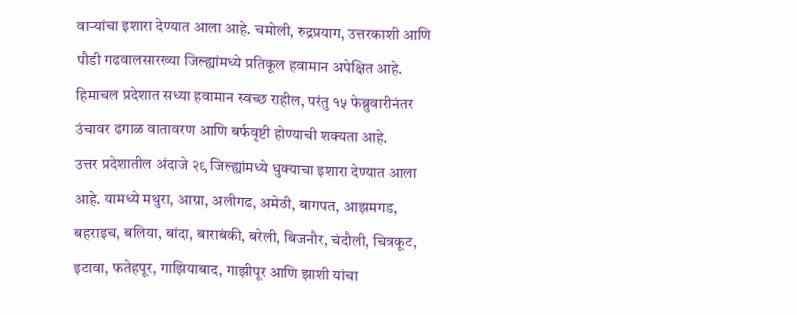वाऱ्यांचा इशारा देण्यात आला आहे. चमोली, रुद्रप्रयाग, उत्तरकाशी आणि पौडी गढवालसारख्या जिल्ह्यांमध्ये प्रतिकूल हवामान अपेक्षित आहे. हिमाचल प्रदेशात सध्या हवामान स्वच्छ राहील, परंतु १५ फेब्रुवारीनंतर उंचावर ढगाळ वातावरण आणि बर्फवृष्टी होण्याची शक्यता आहे.
उत्तर प्रदेशातील अंदाजे २९ जिल्ह्यांमध्ये धुक्याचा इशारा देण्यात आला आहे. यामध्ये मथुरा, आग्रा, अलीगढ, अमेठी, बागपत, आझमगड, बहराइच, बलिया, बांदा, बाराबंकी, बरेली, बिजनौर, चंदौली, चित्रकूट, इटावा, फतेहपूर, गाझियाबाद, गाझीपूर आणि झाशी यांचा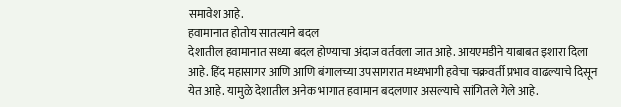समावेश आहे.
हवामानात होतोय सातत्याने बदल
देशातील हवामानात सध्या बदल होण्याचा अंदाज वर्तवला जात आहे. आयएमडीने याबाबत इशारा दिला आहे. हिंद महासागर आणि आणि बंगालच्या उपसागरात मध्यभागी हवेचा चक्रवर्ती प्रभाव वाढल्याचे दिसून येत आहे. यामुळे देशातील अनेक भागात हवामान बदलणार असल्याचे सांगितले गेले आहे.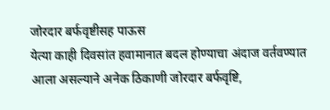जोरदार बर्फवृष्टीसह पाऊस
येत्या काही दिवसांत हवामानात बदल होण्याचा अंदाज वर्तवण्यात आला असल्याने अनेक ठिकाणी जोरदार बर्फवृष्टि,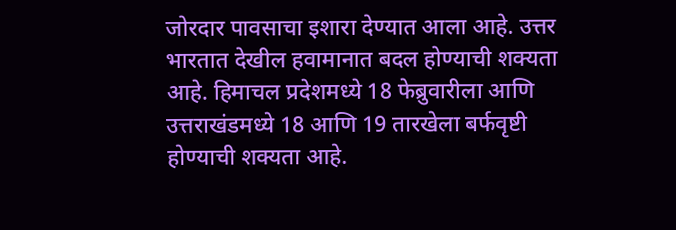जोरदार पावसाचा इशारा देण्यात आला आहे. उत्तर भारतात देखील हवामानात बदल होण्याची शक्यता आहे. हिमाचल प्रदेशमध्ये 18 फेब्रुवारीला आणि उत्तराखंडमध्ये 18 आणि 19 तारखेला बर्फवृष्टी होण्याची शक्यता आहे.